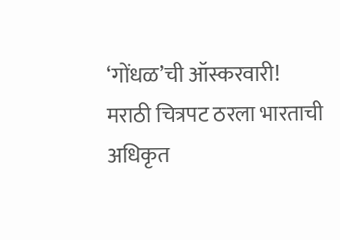‘गोंधळ’ची ऑस्करवारी! मराठी चित्रपट ठरला भारताची अधिकृत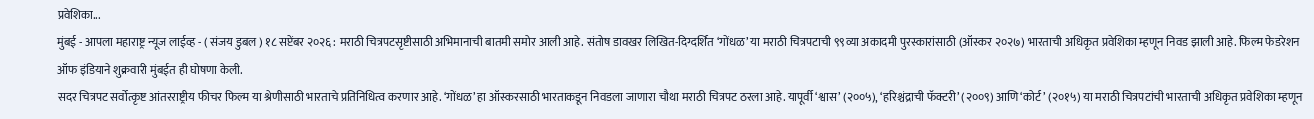प्रवेशिका...
मुंबई - आपला महाराष्ट्र न्यूज लाईव्ह - ( संजय डुबल ) १८ सप्टेंबर २०२६ : मराठी चित्रपटसृष्टीसाठी अभिमानाची बातमी समोर आली आहे. संतोष डावखर लिखित-दिग्दर्शित ‘गोंधळ’ या मराठी चित्रपटाची ९९व्या अकादमी पुरस्कारांसाठी (ऑस्कर २०२७) भारताची अधिकृत प्रवेशिका म्हणून निवड झाली आहे. फिल्म फेडरेशन ऑफ इंडियाने शुक्रवारी मुंबईत ही घोषणा केली.
सदर चित्रपट सर्वोत्कृष्ट आंतरराष्ट्रीय फीचर फिल्म या श्रेणीसाठी भारताचे प्रतिनिधित्व करणार आहे. ‘गोंधळ’ हा ऑस्करसाठी भारताकडून निवडला जाणारा चौथा मराठी चित्रपट ठरला आहे. यापूर्वी ‘श्वास’ (२००५), ‘हरिश्चंद्राची फॅक्टरी’ (२००९) आणि ‘कोर्ट’ (२०१५) या मराठी चित्रपटांची भारताची अधिकृत प्रवेशिका म्हणून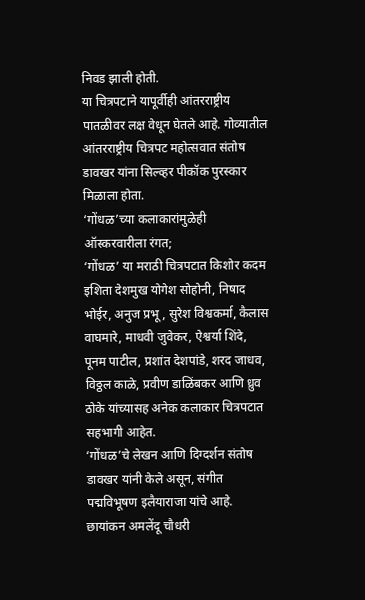निवड झाली होती.
या चित्रपटाने यापूर्वीही आंतरराष्ट्रीय पातळीवर लक्ष वेधून घेतले आहे. गोव्यातील आंतरराष्ट्रीय चित्रपट महोत्सवात संतोष डावखर यांना सिल्व्हर पीकॉक पुरस्कार मिळाला होता.
‘गोंधळ’च्या कलाकारांमुळेही ऑस्करवारीला रंगत;
‘गोंधळ’ या मराठी चित्रपटात किशोर कदम इशिता देशमुख योगेश सोहोनी, निषाद भोईर, अनुज प्रभू, सुरेश विश्वकर्मा, कैलास वाघमारे, माधवी जुवेकर, ऐश्वर्या शिंदे, पूनम पाटील, प्रशांत देशपांडे, शरद जाधव, विठ्ठल काळे, प्रवीण डाळिंबकर आणि ध्रुव ठोके यांच्यासह अनेक कलाकार चित्रपटात सहभागी आहेत.
‘गोंधळ’चे लेखन आणि दिग्दर्शन संतोष डावखर यांनी केले असून, संगीत पद्मविभूषण इलैयाराजा यांचे आहे. छायांकन अमलेंदू चौधरी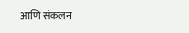आणि संकलन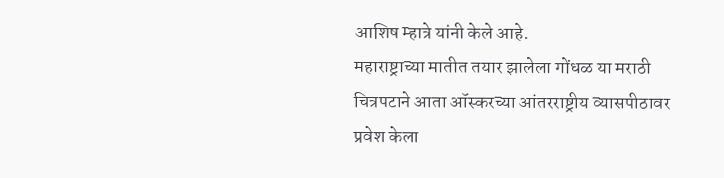आशिष म्हात्रे यांनी केले आहे.
महाराष्ट्राच्या मातीत तयार झालेला गोंधळ या मराठी चित्रपटाने आता ऑस्करच्या आंतरराष्ट्रीय व्यासपीठावर प्रवेश केला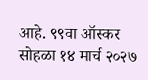आहे. ९९वा ऑस्कर सोहळा १४ मार्च २०२७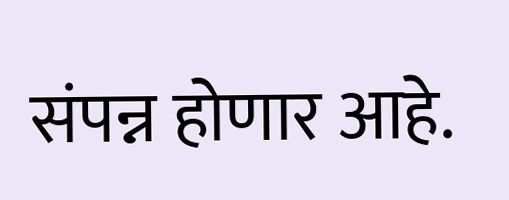संपन्न होणार आहे.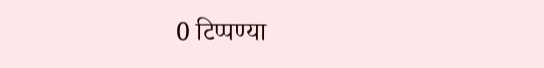0 टिप्पण्या